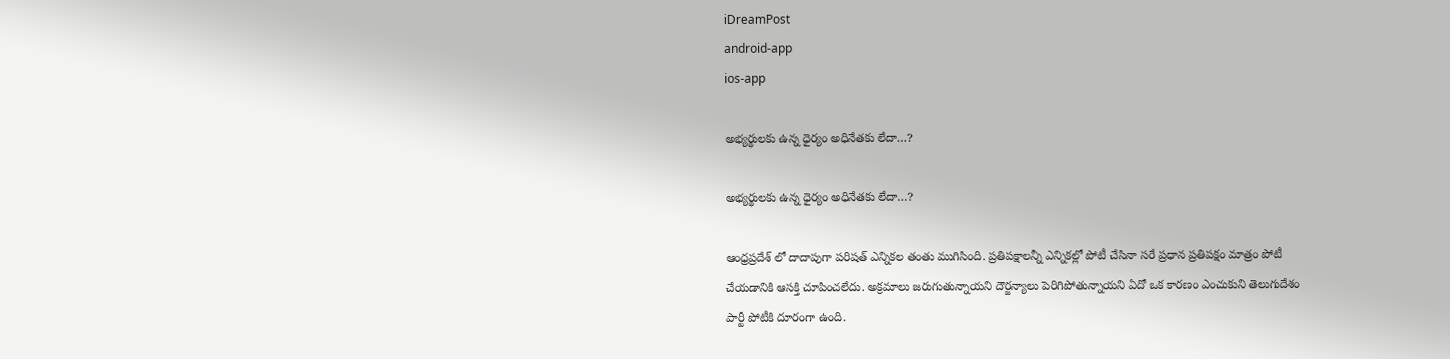iDreamPost
android-app
ios-app

అభ్యర్థులకు ఉన్న ధైర్యం అధినేతకు లేదా…?

అభ్యర్థులకు ఉన్న ధైర్యం అధినేతకు లేదా…?

ఆంధ్రప్రదేశ్ లో దాదాపుగా పరిషత్ ఎన్నికల తంతు ముగిసింది. ప్రతిపక్షాలన్నీ ఎన్నికల్లో పోటీ చేసినా సరే ప్రధాన ప్రతిపక్షం మాత్రం పోటీ చేయడానికి ఆసక్తి చూపించలేదు. అక్రమాలు జరుగుతున్నాయని దౌర్జన్యాలు పెరిగిపోతున్నాయని ఏదో ఒక కారణం ఎంచుకుని తెలుగుదేశం పార్టీ పోటీకి దూరంగా ఉంది.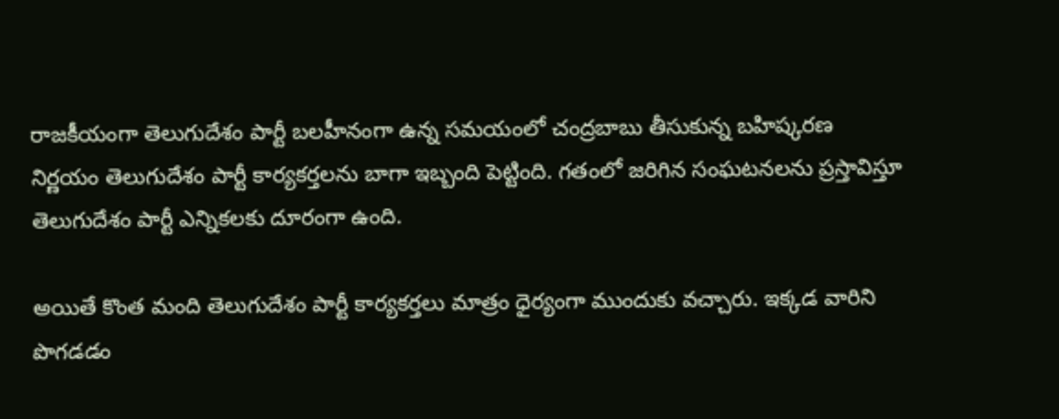రాజకీయంగా తెలుగుదేశం పార్టీ బలహీనంగా ఉన్న సమయంలో చంద్రబాబు తీసుకున్న బహిష్కరణ నిర్ణయం తెలుగుదేశం పార్టీ కార్యకర్తలను బాగా ఇబ్బంది పెట్టింది. గతంలో జరిగిన సంఘటనలను ప్రస్తావిస్తూ తెలుగుదేశం పార్టీ ఎన్నికలకు దూరంగా ఉంది.

అయితే కొంత మంది తెలుగుదేశం పార్టీ కార్యకర్తలు మాత్రం ధైర్యంగా ముందుకు వచ్చారు. ఇక్కడ వారిని పొగడడం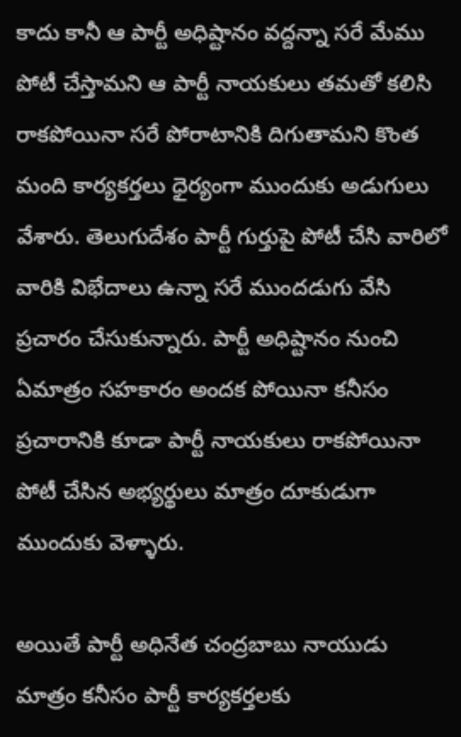కాదు కానీ ఆ పార్టీ అధిష్టానం వద్దన్నా సరే మేము పోటీ చేస్తామని ఆ పార్టీ నాయకులు తమతో కలిసి రాకపోయినా సరే పోరాటానికి దిగుతామని కొంత మంది కార్యకర్తలు ధైర్యంగా ముందుకు అడుగులు వేశారు. తెలుగుదేశం పార్టీ గుర్తుపై పోటీ చేసి వారిలో వారికి విభేదాలు ఉన్నా సరే ముందడుగు వేసి ప్రచారం చేసుకున్నారు. పార్టీ అధిష్టానం నుంచి ఏమాత్రం సహకారం అందక పోయినా కనీసం ప్రచారానికి కూడా పార్టీ నాయకులు రాకపోయినా పోటీ చేసిన అభ్యర్థులు మాత్రం దూకుడుగా ముందుకు వెళ్ళారు.

అయితే పార్టీ అధినేత చంద్రబాబు నాయుడు మాత్రం కనీసం పార్టీ కార్యకర్తలకు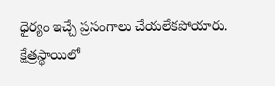ధైర్యం ఇచ్చే ప్రసంగాలు చేయలేకపోయారు. క్షేత్రస్థాయిలో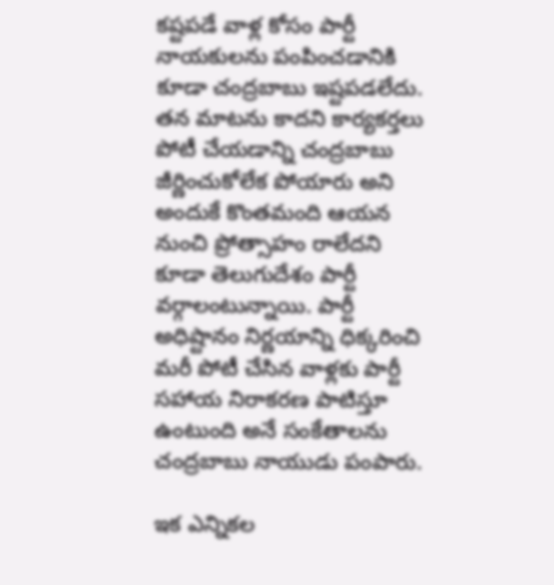కష్టపడే వాళ్ల కోసం పార్టీ నాయకులను పంపించడానికి కూడా చంద్రబాబు ఇష్టపడలేదు. తన మాటను కాదని కార్యకర్తలు పోటీ చేయడాన్ని చంద్రబాబు జీర్ణించుకోలేక పోయారు అని అందుకే కొంతమంది ఆయన నుంచి ప్రోత్సాహం రాలేదని కూడా తెలుగుదేశం పార్టీ వర్గాలంటున్నాయి. పార్టీ అధిష్టానం నిర్ణయాన్ని ధిక్కరించి మరీ పోటీ చేసిన వాళ్లకు పార్టీ సహాయ నిరాకరణ పాటిస్తూ ఉంటుంది అనే సంకేతాలను చంద్రబాబు నాయుడు పంపారు.

ఇక ఎన్నికల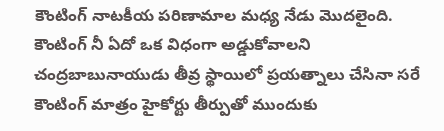కౌంటింగ్ నాటకీయ పరిణామాల మధ్య నేడు మొదలైంది. కౌంటింగ్ నీ ఏదో ఒక విధంగా అడ్డుకోవాలని చంద్రబాబునాయుడు తీవ్ర స్థాయిలో ప్రయత్నాలు చేసినా సరే కౌంటింగ్ మాత్రం హైకోర్టు తీర్పుతో ముందుకు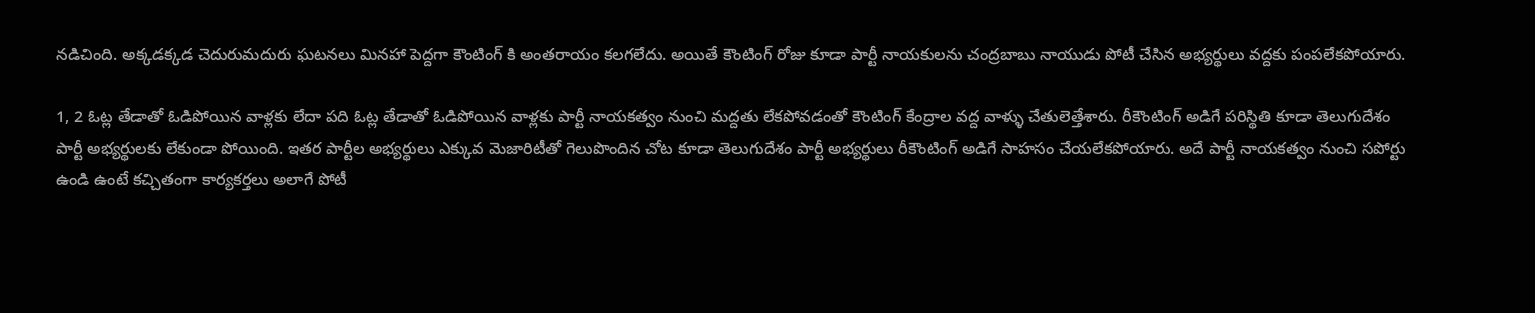నడిచింది. అక్కడక్కడ చెదురుమదురు ఘటనలు మినహా పెద్దగా కౌంటింగ్ కి అంతరాయం కలగలేదు. అయితే కౌంటింగ్ రోజు కూడా పార్టీ నాయకులను చంద్రబాబు నాయుడు పోటీ చేసిన అభ్యర్థులు వద్దకు పంపలేకపోయారు.

1, 2 ఓట్ల తేడాతో ఓడిపోయిన వాళ్లకు లేదా పది ఓట్ల తేడాతో ఓడిపోయిన వాళ్లకు పార్టీ నాయకత్వం నుంచి మద్దతు లేకపోవడంతో కౌంటింగ్ కేంద్రాల వద్ద వాళ్ళు చేతులెత్తేశారు. రీకౌంటింగ్ అడిగే పరిస్థితి కూడా తెలుగుదేశం పార్టీ అభ్యర్థులకు లేకుండా పోయింది. ఇతర పార్టీల అభ్యర్థులు ఎక్కువ మెజారిటీతో గెలుపొందిన చోట కూడా తెలుగుదేశం పార్టీ అభ్యర్థులు రీకౌంటింగ్ అడిగే సాహసం చేయలేకపోయారు. అదే పార్టీ నాయకత్వం నుంచి సపోర్టు ఉండి ఉంటే కచ్చితంగా కార్యకర్తలు అలాగే పోటీ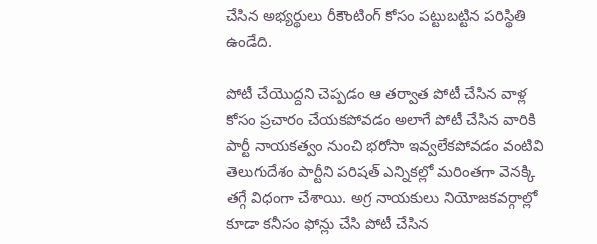చేసిన అభ్యర్థులు రీకౌంటింగ్ కోసం పట్టుబట్టిన పరిస్థితి ఉండేది.

పోటీ చేయొద్దని చెప్పడం ఆ తర్వాత పోటీ చేసిన వాళ్ల కోసం ప్రచారం చేయకపోవడం అలాగే పోటీ చేసిన వారికి పార్టీ నాయకత్వం నుంచి భరోసా ఇవ్వలేకపోవడం వంటివి తెలుగుదేశం పార్టీని పరిషత్ ఎన్నికల్లో మరింతగా వెనక్కి తగ్గే విధంగా చేశాయి. అగ్ర నాయకులు నియోజకవర్గాల్లో కూడా కనీసం ఫోన్లు చేసి పోటీ చేసిన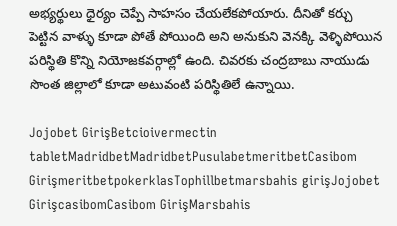అభ్యర్థులు ధైర్యం చెప్పే సాహసం చేయలేకపోయారు. దీనితో కర్చు పెట్టిన వాళ్ళు కూడా పోతే పోయింది అని అనుకుని వెనక్కి వెళ్ళిపోయిన పరిస్థితి కొన్ని నియోజకవర్గాల్లో ఉంది. చివరకు చంద్రబాబు నాయుడు సొంత జిల్లాలో కూడా అటువంటి పరిస్థితిలే ఉన్నాయి.

Jojobet GirişBetcioivermectin tabletMadridbetMadridbetPusulabetmeritbetCasibom GirişmeritbetpokerklasTophillbetmarsbahis girişJojobet GirişcasibomCasibom GirişMarsbahis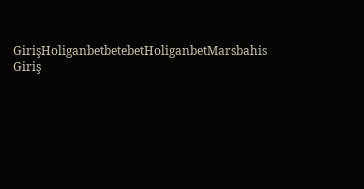GirişHoliganbetbetebetHoliganbetMarsbahis Giriş